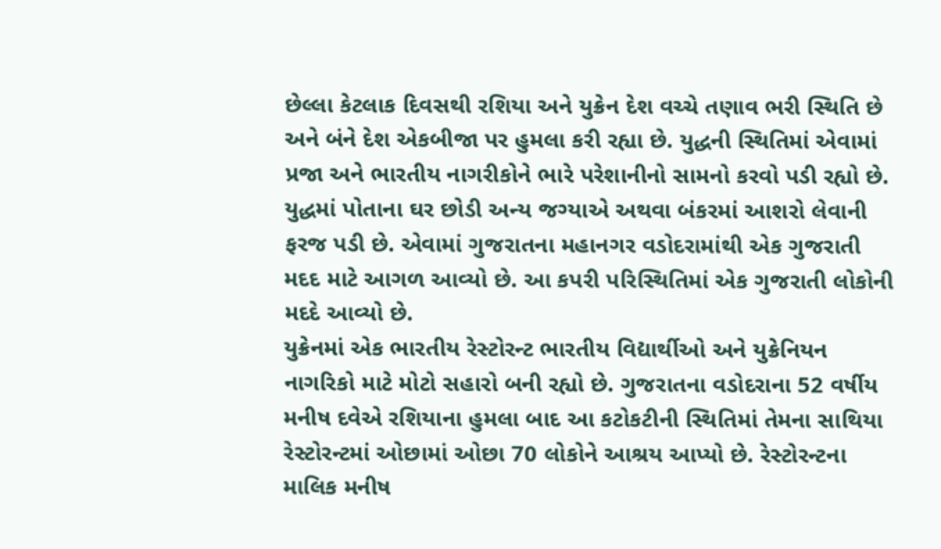છેલ્લા કેટલાક દિવસથી રશિયા અને યુક્રેન દેશ વચ્ચે તણાવ ભરી સ્થિતિ છે અને બંને દેશ એકબીજા પર હુમલા કરી રહ્યા છે. યુદ્ધની સ્થિતિમાં એવામાં પ્રજા અને ભારતીય નાગરીકોને ભારે પરેશાનીનો સામનો કરવો પડી રહ્યો છે. યુદ્ધમાં પોતાના ઘર છોડી અન્ય જગ્યાએ અથવા બંકરમાં આશરો લેવાની ફરજ પડી છે. એવામાં ગુજરાતના મહાનગર વડોદરામાંથી એક ગુજરાતી મદદ માટે આગળ આવ્યો છે. આ કપરી પરિસ્થિતિમાં એક ગુજરાતી લોકોની મદદે આવ્યો છે.
યુક્રેનમાં એક ભારતીય રેસ્ટોરન્ટ ભારતીય વિદ્યાર્થીઓ અને યુક્રેનિયન નાગરિકો માટે મોટો સહારો બની રહ્યો છે. ગુજરાતના વડોદરાના 52 વર્ષીય મનીષ દવેએ રશિયાના હુમલા બાદ આ કટોકટીની સ્થિતિમાં તેમના સાથિયા રેસ્ટોરન્ટમાં ઓછામાં ઓછા 70 લોકોને આશ્રય આપ્યો છે. રેસ્ટોરન્ટના માલિક મનીષ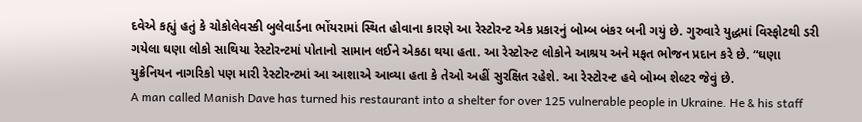દવેએ કહ્યું હતું કે ચોકોલેવસ્કી બુલેવાર્ડના ભોંયરામાં સ્થિત હોવાના કારણે આ રેસ્ટોરન્ટ એક પ્રકારનું બોમ્બ બંકર બની ગયું છે. ગુરુવારે યુદ્ધમાં વિસ્ફોટથી ડરી ગયેલા ઘણા લોકો સાથિયા રેસ્ટોરન્ટમાં પોતાનો સામાન લઈને એકઠા થયા હતા. આ રેસ્ટોરન્ટ લોકોને આશ્રય અને મફત ભોજન પ્રદાન કરે છે. “ઘણા યુક્રેનિયન નાગરિકો પણ મારી રેસ્ટોરન્ટમાં આ આશાએ આવ્યા હતા કે તેઓ અહીં સુરક્ષિત રહેશે. આ રેસ્ટોરન્ટ હવે બોમ્બ શેલ્ટર જેવું છે.
A man called Manish Dave has turned his restaurant into a shelter for over 125 vulnerable people in Ukraine. He & his staff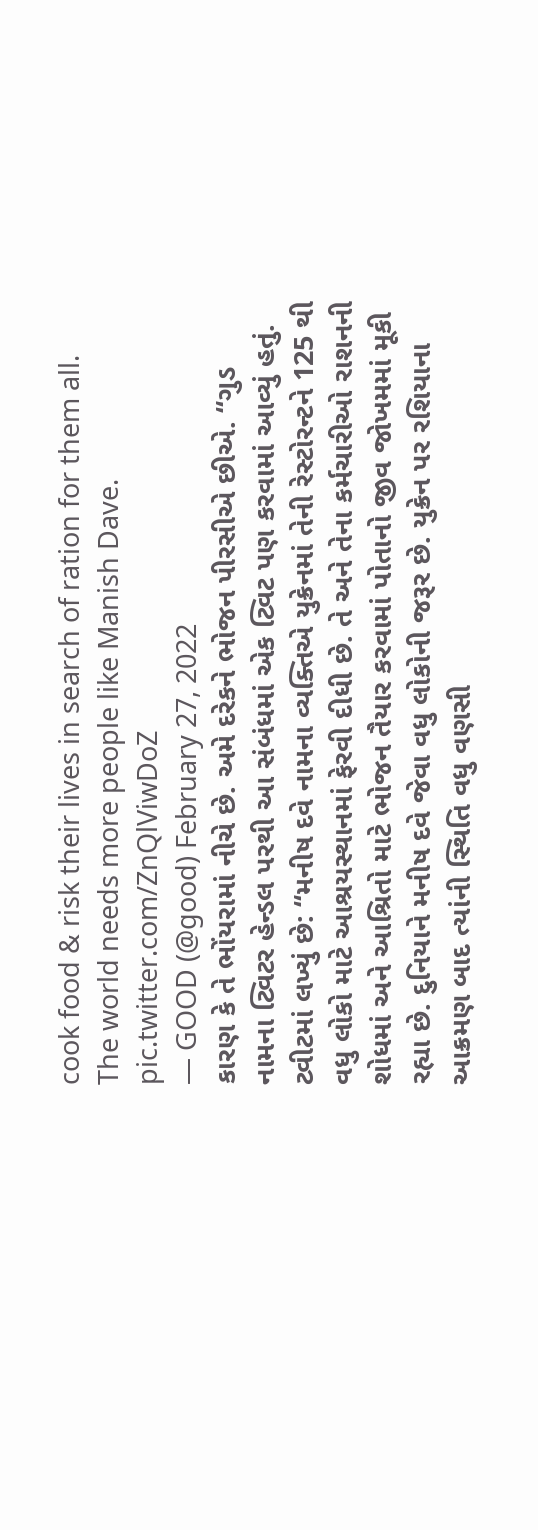cook food & risk their lives in search of ration for them all. The world needs more people like Manish Dave. pic.twitter.com/ZnQlViwDoZ
— GOOD (@good) February 27, 2022
કારણ કે તે ભોંયરામાં નીચે છે. અમે દરેકને ભોજન પીરસીએ છીએ. “ગુડ નામના ટ્વિટર હેન્ડલ પરથી આ સંબંધમાં એક ટ્વિટ પણ કરવામાં આવ્યું હતું. ટ્વીટમાં લખ્યું છે: “મનીષ દવે નામના વ્યક્તિએ યુક્રેનમાં તેની રેસ્ટોરન્ટને 125 થી વધુ લોકો માટે આશ્રયસ્થાનમાં ફેરવી દીધી છે. તે અને તેના કર્મચારીઓ રાશનની શોધમાં અને આશ્રિતો માટે ભોજન તૈયાર કરવામાં પોતાનો જીવ જોખમમાં મૂકી રહ્યા છે. દુનિયાને મનીષ દવે જેવા વધુ લોકોની જરૂર છે. યુક્રેન પર રશિયાના આક્રમણ બાદ ત્યાંની સ્થિતિ વધુ વણસી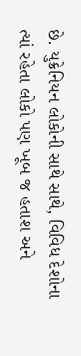છે. યુક્રેનિયન લોકોની સાથે સાથે, વિવિધ દેશોના ત્યાં રહેતા લોકો પણ ખૂબ જ હતાશ અને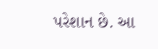પરેશાન છે. આ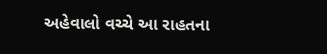અહેવાલો વચ્ચે આ રાહતના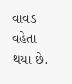વાવડ વહેતા થયા છે.